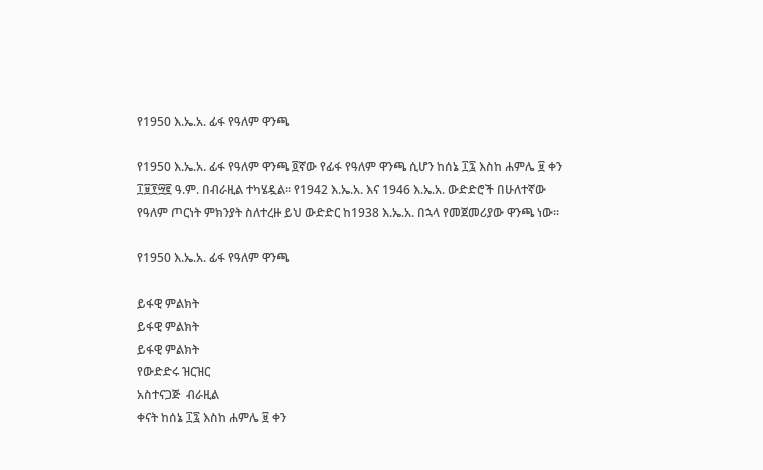የ1950 እ.ኤ.አ. ፊፋ የዓለም ዋንጫ

የ1950 እ.ኤ.አ. ፊፋ የዓለም ዋንጫ ፬ኛው የፊፋ የዓለም ዋንጫ ሲሆን ከሰኔ ፲፯ እስከ ሐምሌ ፱ ቀን ፲፱፻፵፪ ዓ.ም. በብራዚል ተካሄዷል። የ1942 እ.ኤ.አ. እና 1946 እ.ኤ.አ. ውድድሮች በሁለተኛው የዓለም ጦርነት ምክንያት ስለተረዙ ይህ ውድድር ከ1938 እ.ኤ.አ. በኋላ የመጀመሪያው ዋንጫ ነው።

የ1950 እ.ኤ.አ. ፊፋ የዓለም ዋንጫ

ይፋዊ ምልክት
ይፋዊ ምልክት
ይፋዊ ምልክት
የውድድሩ ዝርዝር
አስተናጋጅ  ብራዚል
ቀናት ከሰኔ ፲፯ እስከ ሐምሌ ፱ ቀን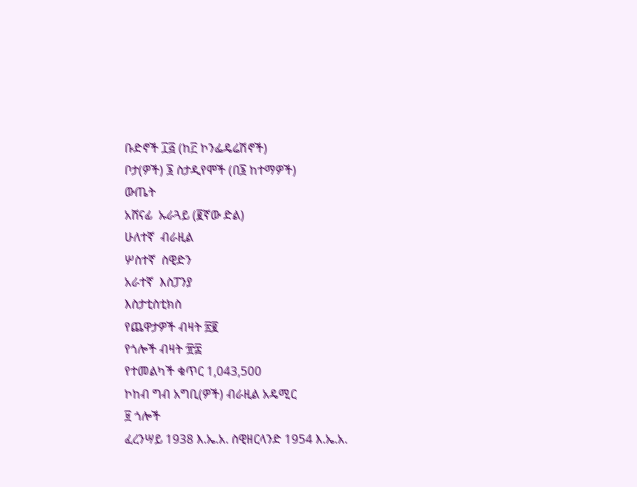ቡድኖች ፲፭ (ከ፫ ኮንፌዴሬሽኖች)
ቦታ(ዎች) ፮ ስታዲየሞች (በ፮ ከተማዎች)
ውጤት
አሸናፊ  ኡራጓይ (፪ኛው ድል)
ሁለተኛ  ብራዚል
ሦስተኛ  ስዊድን
አራተኛ  እስፓንያ
እስታቲስቲክስ
የጨዋታዎች ብዛት ፳፪
የጎሎች ብዛት ፹፰
የተመልካች ቁጥር 1,043,500
ኮከብ ግብ አግቢ(ዎች) ብራዚል አዴሚር
፱ ጎሎች
ፈረንሣይ 1938 እ.ኤ.አ. ስዊዘርላንድ 1954 እ.ኤ.አ.